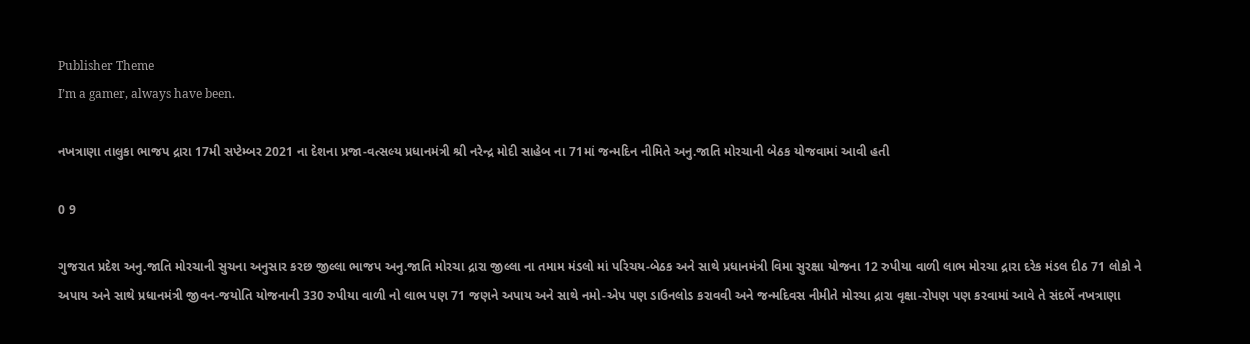Publisher Theme
I’m a gamer, always have been.

નખત્રાણા તાલુકા ભાજપ દ્રારા 17મી સપ્ટેમ્બર 2021 ના દેશના પ્રજા-વત્સલ્ય પ્રધાનમંત્રી શ્રી નરેન્દ્ર મોદી સાહેબ ના 71માં જન્મદિન નીમિતે અનુ.જાતિ મોરચાની બેઠક યોજવામાં આવી હતી

0 9

ગુજરાત પ્રદેશ અનુ.જાતિ મોરચાની સુચના અનુસાર કરછ જીલ્લા ભાજપ અનુ.જાતિ મોરચા દ્રારા જીલ્લા ના તમામ મંડલો માં પરિચય-બેઠક અને સાથે પ્રધાનમંત્રી વિમા સુરક્ષા યોજના 12 રુપીયા વાળી લાભ મોરચા દ્રારા દરેક મંડલ દીઠ 71 લોકો ને અપાય અને સાથે પ્રધાનમંત્રી જીવન-જયોતિ યોજનાની 330 રુપીયા વાળી નો લાભ પણ 71 જણને અપાય અને સાથે નમો-એપ પણ ડાઉનલોડ કરાવવી અને જન્મદિવસ નીમીતે મોરચા દ્રારા વૃક્ષા-રોપણ પણ કરવામાં આવે તે સંદર્ભે નખત્રાણા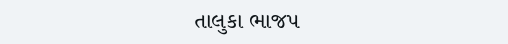તાલુકા ભાજપ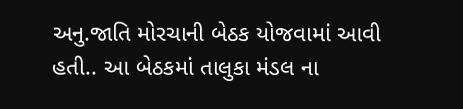અનુ.જાતિ મોરચાની બેઠક યોજવામાં આવી હતી.. આ બેઠકમાં તાલુકા મંડલ ના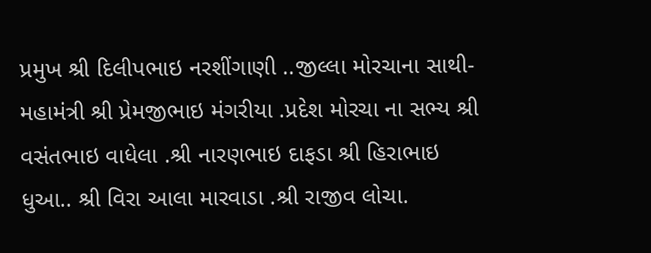પ્રમુખ શ્રી દિલીપભાઇ નરશીંગાણી ..જીલ્લા મોરચાના સાથી- મહામંત્રી શ્રી પ્રેમજીભાઇ મંગરીયા .પ્રદેશ મોરચા ના સભ્ય શ્રી વસંતભાઇ વાધેલા .શ્રી નારણભાઇ દાફડા શ્રી હિરાભાઇ ધુઆ.. શ્રી વિરા આલા મારવાડા .શ્રી રાજીવ લોચા.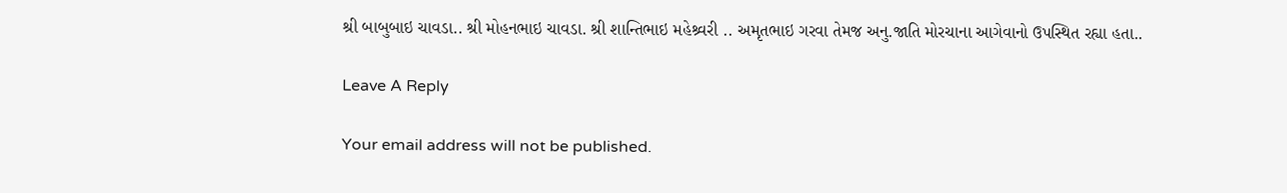શ્રી બાબુબાઇ ચાવડા.. શ્રી મોહનભાઇ ચાવડા. શ્રી શાન્તિભાઇ મહેશ્ર્વરી .. અમૃતભાઇ ગરવા તેમજ અનુ.જાતિ મોરચાના આગેવાનો ઉપસ્થિત રહ્યા હતા..

Leave A Reply

Your email address will not be published.